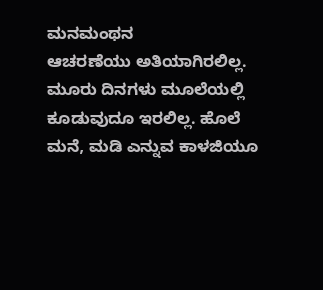ಮನಮಂಥನ
ಆಚರಣೆಯು ಅತಿಯಾಗಿರಲಿಲ್ಲ. ಮೂರು ದಿನಗಳು ಮೂಲೆಯಲ್ಲಿ ಕೂಡುವುದೂ ಇರಲಿಲ್ಲ. ಹೊಲೆ ಮನೆ, ಮಡಿ ಎನ್ನುವ ಕಾಳಜಿಯೂ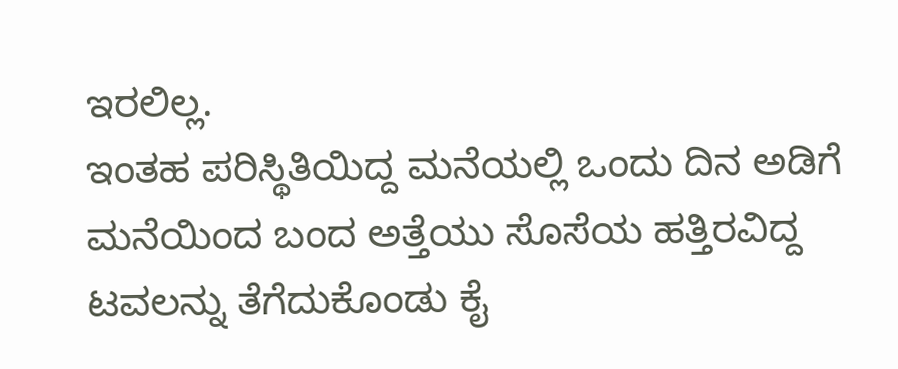ಇರಲಿಲ್ಲ.
ಇಂತಹ ಪರಿಸ್ಥಿತಿಯಿದ್ದ ಮನೆಯಲ್ಲಿ ಒಂದು ದಿನ ಅಡಿಗೆ ಮನೆಯಿಂದ ಬಂದ ಅತ್ತೆಯು ಸೊಸೆಯ ಹತ್ತಿರವಿದ್ದ ಟವಲನ್ನು ತೆಗೆದುಕೊಂಡು ಕೈ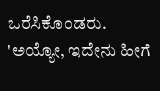ಒರೆಸಿಕೊಂಡರು. 'ಅಯ್ಯೋ, ಇದೇನು ಹೀಗೆ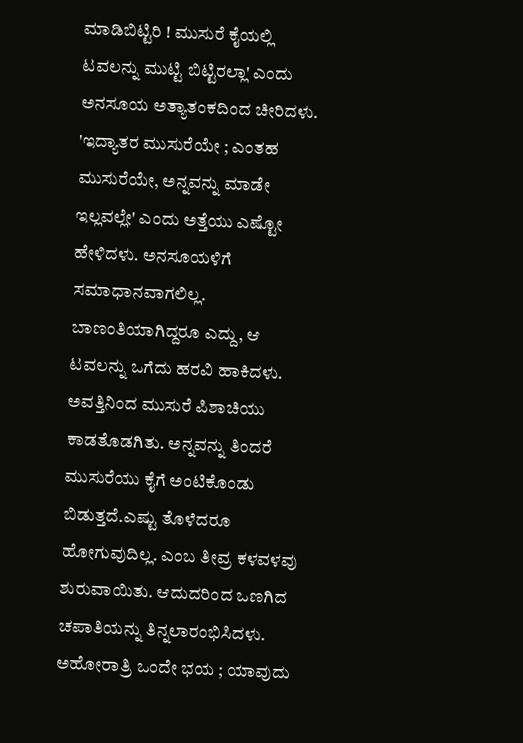ಮಾಡಿಬಿಟ್ಟಿರಿ ! ಮುಸುರೆ ಕೈಯಲ್ಲಿ ಟವಲನ್ನು ಮುಟ್ಟಿ ಬಿಟ್ಟಿರಲ್ಲಾ' ಎಂದು ಅನಸೂಯ ಅತ್ಯಾತಂಕದಿಂದ ಚೀರಿದಳು. 'ಇದ್ಯಾತರ ಮುಸುರೆಯೇ ; ಎಂತಹ ಮುಸುರೆಯೇ, ಅನ್ನವನ್ನು ಮಾಡೇ ಇಲ್ಲವಲ್ಲೇ' ಎಂದು ಅತ್ತೆಯು ಎಷ್ಟೋ ಹೇಳಿದಳು. ಅನಸೂಯಳಿಗೆ ಸಮಾಧಾನವಾಗಲಿಲ್ಲ. ಬಾಣಂತಿಯಾಗಿದ್ದರೂ ಎದ್ದು, ಆ ಟವಲನ್ನು ಒಗೆದು ಹರವಿ ಹಾಕಿದಳು.
ಅವತ್ತಿನಿಂದ ಮುಸುರೆ ಪಿಶಾಚಿಯು ಕಾಡತೊಡಗಿತು. ಅನ್ನವನ್ನು ತಿಂದರೆ ಮುಸುರೆಯು ಕೈಗೆ ಅಂಟಿಕೊಂಡು ಬಿಡುತ್ತದೆ.ಎಷ್ಟು ತೊಳೆದರೂ ಹೋಗುವುದಿಲ್ಲ. ಎಂಬ ತೀವ್ರ ಕಳವಳವು ಶುರುವಾಯಿತು. ಆದುದರಿಂದ ಒಣಗಿದ ಚಪಾತಿಯನ್ನು ತಿನ್ನಲಾರಂಭಿಸಿದಳು. ಅಹೋರಾತ್ರಿ ಒಂದೇ ಭಯ ; ಯಾವುದು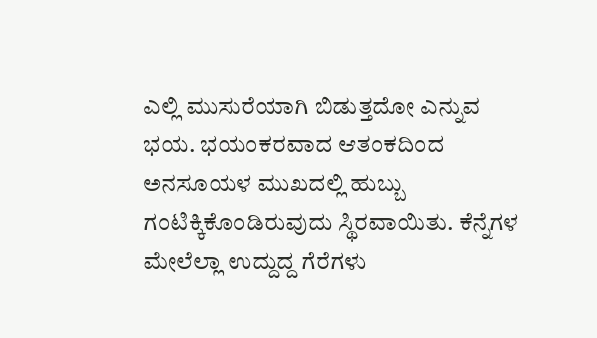ಎಲ್ಲಿ ಮುಸುರೆಯಾಗಿ ಬಿಡುತ್ತದೋ ಎನ್ನುವ ಭಯ. ಭಯಂಕರವಾದ ಆತಂಕದಿಂದ ಅನಸೂಯಳ ಮುಖದಲ್ಲಿ ಹುಬ್ಬು ಗಂಟಿಕ್ಕಿಕೊಂಡಿರುವುದು ಸ್ಥಿರವಾಯಿತು. ಕೆನ್ನೆಗಳ ಮೇಲೆಲ್ಲಾ ಉದ್ದುದ್ದ ಗೆರೆಗಳು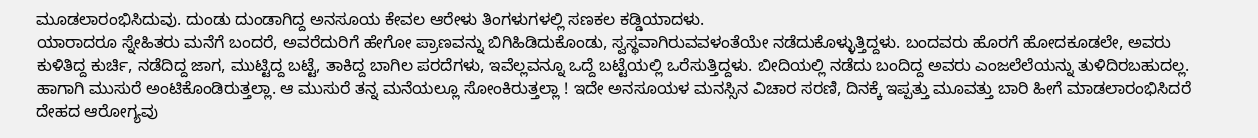ಮೂಡಲಾರಂಭಿಸಿದುವು. ದುಂಡು ದುಂಡಾಗಿದ್ದ ಅನಸೂಯ ಕೇವಲ ಆರೇಳು ತಿಂಗಳುಗಳಲ್ಲಿ ಸಣಕಲ ಕಡ್ಡಿಯಾದಳು.
ಯಾರಾದರೂ ಸ್ನೇಹಿತರು ಮನೆಗೆ ಬಂದರೆ, ಅವರೆದುರಿಗೆ ಹೇಗೋ ಪ್ರಾಣವನ್ನು ಬಿಗಿಹಿಡಿದುಕೊಂಡು, ಸ್ವಸ್ಥವಾಗಿರುವವಳಂತೆಯೇ ನಡೆದುಕೊಳ್ಳುತ್ತಿದ್ದಳು. ಬಂದವರು ಹೊರಗೆ ಹೋದಕೂಡಲೇ, ಅವರು ಕುಳಿತಿದ್ದ ಕುರ್ಚಿ, ನಡೆದಿದ್ದ ಜಾಗ, ಮುಟ್ಟಿದ್ದ ಬಟ್ಟೆ, ತಾಕಿದ್ದ ಬಾಗಿಲ ಪರದೆಗಳು, ಇವೆಲ್ಲವನ್ನೂ ಒದ್ದೆ ಬಟ್ಟೆಯಲ್ಲಿ ಒರೆಸುತ್ತಿದ್ದಳು. ಬೀದಿಯಲ್ಲಿ ನಡೆದು ಬಂದಿದ್ದ ಅವರು ಎಂಜಲೆಲೆಯನ್ನು ತುಳಿದಿರಬಹುದಲ್ಲ. ಹಾಗಾಗಿ ಮುಸುರೆ ಅಂಟಿಕೊಂಡಿರುತ್ತಲ್ಲಾ. ಆ ಮುಸುರೆ ತನ್ನ ಮನೆಯಲ್ಲೂ ಸೋಂಕಿರುತ್ತಲ್ಲಾ ! ಇದೇ ಅನಸೂಯಳ ಮನಸ್ಸಿನ ವಿಚಾರ ಸರಣಿ, ದಿನಕ್ಕೆ ಇಪ್ಪತ್ತು ಮೂವತ್ತು ಬಾರಿ ಹೀಗೆ ಮಾಡಲಾರಂಭಿಸಿದರೆ ದೇಹದ ಆರೋಗ್ಯವು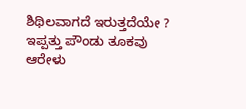ಶಿಥಿಲವಾಗದೆ ಇರುತ್ತದೆಯೇ ? ಇಪ್ಪತ್ತು ಪೌಂಡು ತೂಕವು ಆರೇಳು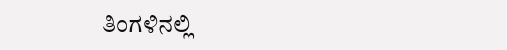ತಿಂಗಳಿನಲ್ಲಿ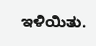ಇಳಿಯಿತು.